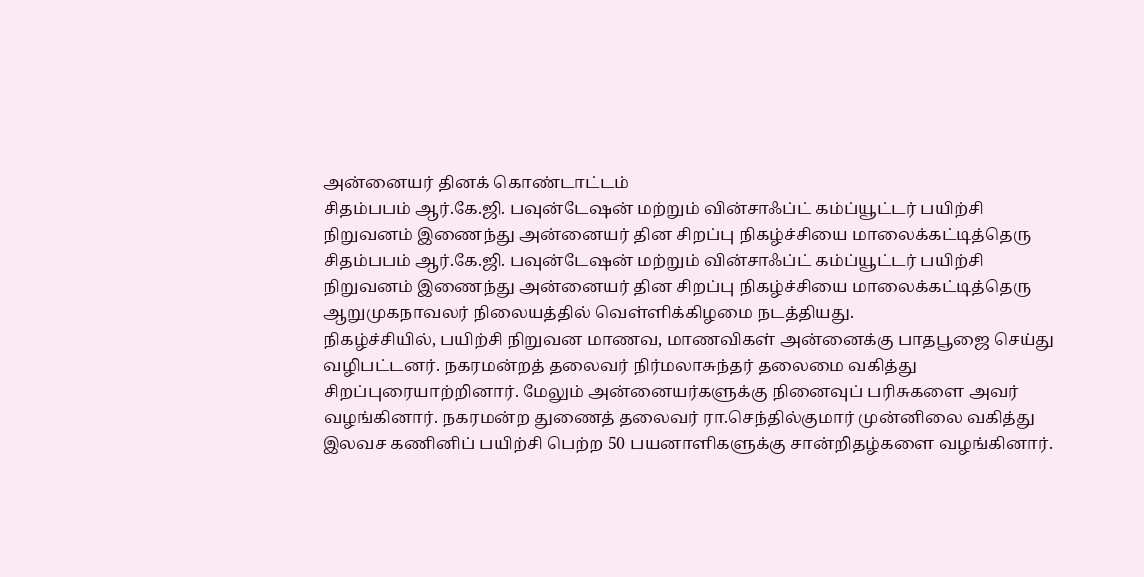அன்னையர் தினக் கொண்டாட்டம்
சிதம்பபம் ஆர்.கே.ஜி. பவுன்டேஷன் மற்றும் வின்சாஃப்ட் கம்ப்யூட்டர் பயிற்சி நிறுவனம் இணைந்து அன்னையர் தின சிறப்பு நிகழ்ச்சியை மாலைக்கட்டித்தெரு
சிதம்பபம் ஆர்.கே.ஜி. பவுன்டேஷன் மற்றும் வின்சாஃப்ட் கம்ப்யூட்டர் பயிற்சி நிறுவனம் இணைந்து அன்னையர் தின சிறப்பு நிகழ்ச்சியை மாலைக்கட்டித்தெரு ஆறுமுகநாவலர் நிலையத்தில் வெள்ளிக்கிழமை நடத்தியது.
நிகழ்ச்சியில், பயிற்சி நிறுவன மாணவ, மாணவிகள் அன்னைக்கு பாதபூஜை செய்து வழிபட்டனர். நகரமன்றத் தலைவர் நிர்மலாசுந்தர் தலைமை வகித்து சிறப்புரையாற்றினார். மேலும் அன்னையர்களுக்கு நினைவுப் பரிசுகளை அவர் வழங்கினார். நகரமன்ற துணைத் தலைவர் ரா.செந்தில்குமார் முன்னிலை வகித்து இலவச கணினிப் பயிற்சி பெற்ற 50 பயனாளிகளுக்கு சான்றிதழ்களை வழங்கினார்.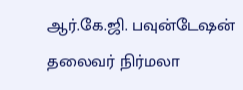ஆர்.கே.ஜி. பவுன்டேஷன் தலைவர் நிர்மலா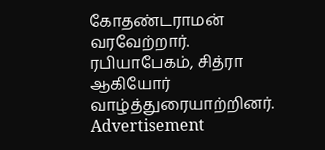கோதண்டராமன் வரவேற்றார். ரபியாபேகம், சித்ரா ஆகியோர் வாழ்த்துரையாற்றினர்.
Advertisement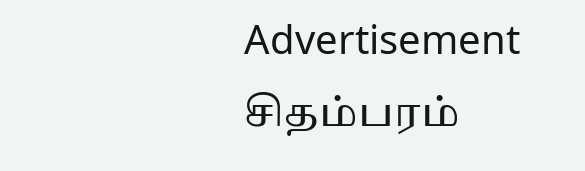Advertisement
சிதம்பரம்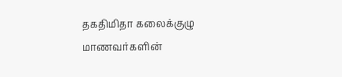தகதிமிதா கலைக்குழு மாணவர்களின்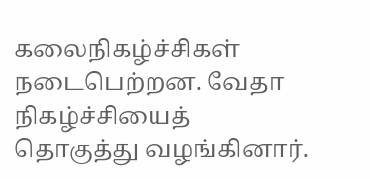கலைநிகழ்ச்சிகள் நடைபெற்றன. வேதா நிகழ்ச்சியைத் தொகுத்து வழங்கினார்.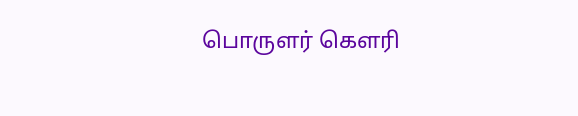பொருளர் கௌரி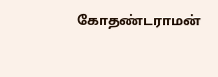கோதண்டராமன்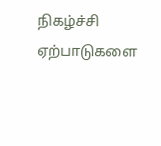நிகழ்ச்சி ஏற்பாடுகளை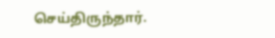செய்திருந்தார்.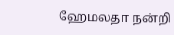ஹேமலதா நன்றி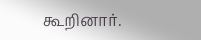கூறினார்.